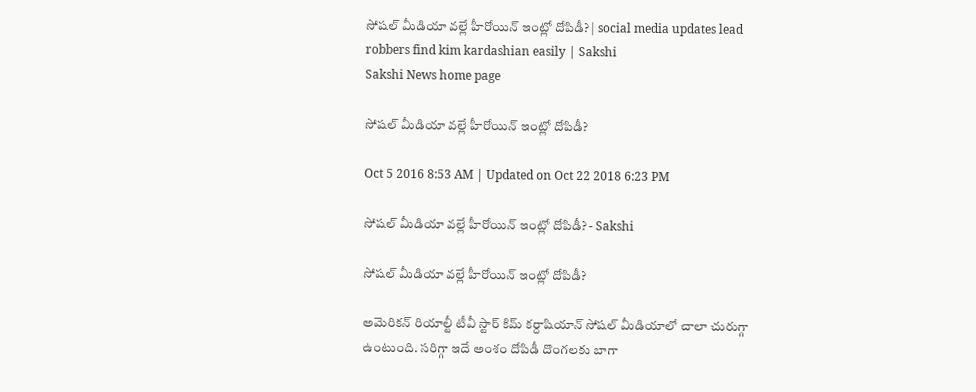సోషల్ మీడియా వల్లే హీరోయిన్ ఇంట్లో దోపిడీ? | social media updates lead robbers find kim kardashian easily | Sakshi
Sakshi News home page

సోషల్ మీడియా వల్లే హీరోయిన్ ఇంట్లో దోపిడీ?

Oct 5 2016 8:53 AM | Updated on Oct 22 2018 6:23 PM

సోషల్ మీడియా వల్లే హీరోయిన్ ఇంట్లో దోపిడీ? - Sakshi

సోషల్ మీడియా వల్లే హీరోయిన్ ఇంట్లో దోపిడీ?

అమెరికన్ రియాల్టీ టీవీ స్టార్ కిమ్ కర్దాషియాన్ సోషల్ మీడియాలో చాలా చురుగ్గా ఉంటుంది. సరిగ్గా ఇదే అంశం దోపిడీ దొంగలకు బాగా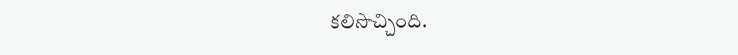కలిసొచ్చింది.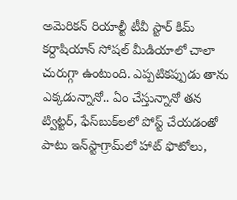అమెరికన్ రియాల్టీ టీవీ స్టార్ కిమ్ కర్దాషియాన్ సోషల్ మీడియాలో చాలా చురుగ్గా ఉంటుంది. ఎప్పటికప్పుడు తాను ఎక్కడున్నానో.. ఏం చేస్తున్నానో తన ట్విట్టర్, ఫేస్‌బుక్‌లలో పోస్ట్ చేయడంతో పాటు ఇన్‌స్టాగ్రామ్‌లో హాట్ ఫొటోలు,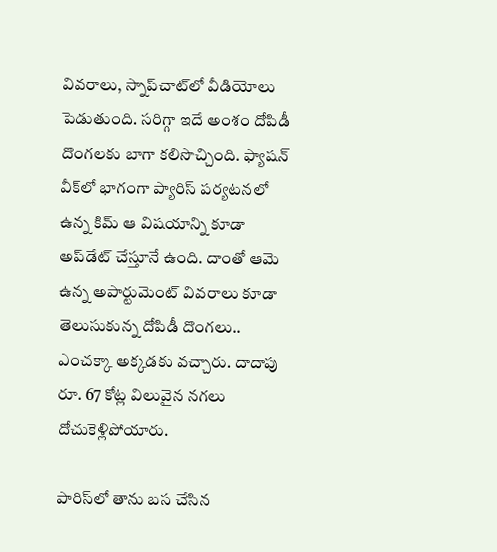వివరాలు, స్నాప్‌చాట్‌లో వీడియోలు పెడుతుంది. సరిగ్గా ఇదే అంశం దోపిడీ దొంగలకు బాగా కలిసొచ్చింది. ఫ్యాషన్‌ వీక్‌లో భాగంగా ప్యారిస్‌ పర్యటనలో ఉన్న కిమ్ ఆ విషయాన్ని కూడా అప్‌డేట్ చేస్తూనే ఉంది. దాంతో ఆమె ఉన్న అపార్టుమెంట్ వివరాలు కూడా తెలుసుకున్న దోపిడీ దొంగలు.. ఎంచక్కా అక్కడకు వచ్చారు. దాదాపు రూ. 67 కోట్ల విలువైన నగలు దోచుకెళ్లిపోయారు.

పారిస్‌లో తాను బస చేసిన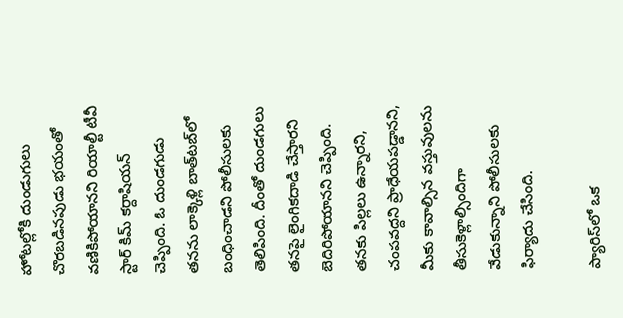హోటల్లోకి దుండుగులు చొరబడినపుడు భయంతో వణికిపోయానని రియాల్టీ టీవీ స్టార్‌ కిమ్‌ కర్దాషియన్‌ చెప్పింది. ఓ దుండగుడు తనను లాక్కెళ్లి బాత్‌టబ్‌లో బంధించాడని పోలీసులకు తెలిపింది. దీంతో దుండగులు తనపై లైంగికదాడి చేస్తారని బెదిరిపోయానని చెప్పింది. తనకు పిల్లలు ఉన్నారని, చంపవద్దని ప్రాధేయపడ్డానని, మీకు కావాల్సిన వస్తువులను తీసుకెళ్లాల్సిందిగా వేడుకున్నాని పోలీసులకు ఫిర్యాదు చేసింది.

ప్యారిస్‌లో ఒక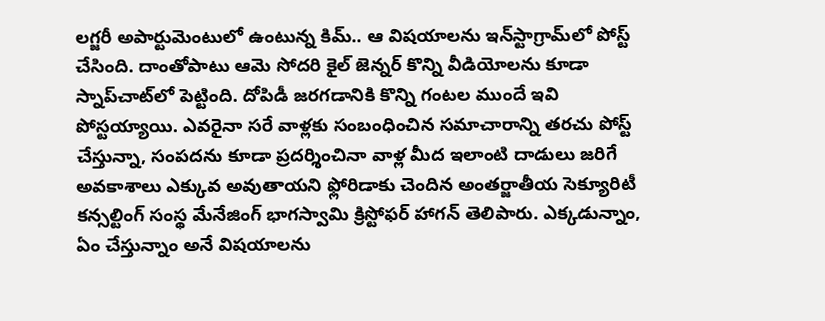లగ్జరీ అపార్టుమెంటులో ఉంటున్న కిమ్.. ఆ విషయాలను ఇన్‌స్టాగ్రామ్‌లో పోస్ట్ చేసింది. దాంతోపాటు ఆమె సోదరి కైల్ జెన్నర్ కొన్ని వీడియోలను కూడా స్నాప్‌చాట్‌లో పెట్టింది. దోపిడీ జరగడానికి కొన్ని గంటల ముందే ఇవి పోస్టయ్యాయి. ఎవరైనా సరే వాళ్లకు సంబంధించిన సమాచారాన్ని తరచు పోస్ట్ చేస్తున్నా, సంపదను కూడా ప్రదర్శించినా వాళ్ల మీద ఇలాంటి దాడులు జరిగే అవకాశాలు ఎక్కువ అవుతాయని ఫ్లోరిడాకు చెందిన అంతర్జాతీయ సెక్యూరిటీ కన్సల్టింగ్ సంస్థ మేనేజింగ్ భాగస్వామి క్రిస్టోఫర్ హాగన్ తెలిపారు. ఎక్కడున్నాం, ఏం చేస్తున్నాం అనే విషయాలను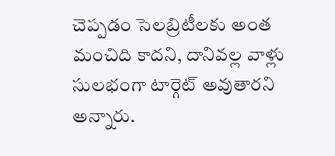చెప్పడం సెలబ్రిటీలకు అంత మంచిది కాదని, దానివల్ల వాళ్లు సులభంగా టార్గెట్ అవుతారని అన్నారు.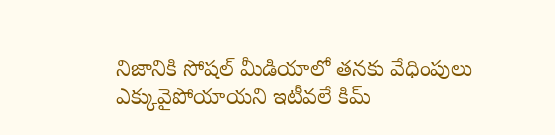నిజానికి సోషల్ మీడియాలో తనకు వేధింపులు ఎక్కువైపోయాయని ఇటీవలే కిమ్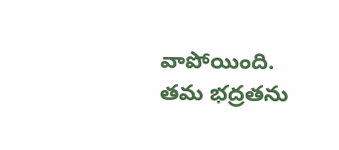వాపోయింది. తమ భద్రతను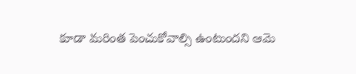కూడా మరింత పెంచుకోవాల్సి ఉంటుందని ఆమె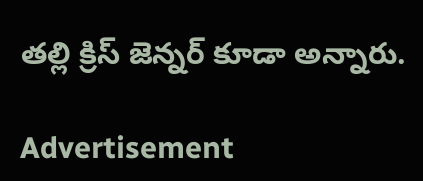తల్లి క్రిస్ జెన్నర్ కూడా అన్నారు.

Advertisement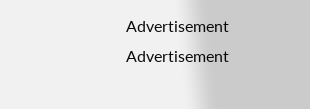Advertisement
Advertisement